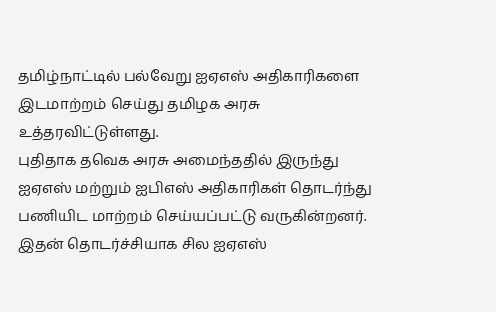தமிழ்நாட்டில் பல்வேறு ஐஏஎஸ் அதிகாரிகளை இடமாற்றம் செய்து தமிழக அரசு உத்தரவிட்டுள்ளது.
புதிதாக தவெக அரசு அமைந்ததில் இருந்து ஐஏஎஸ் மற்றும் ஐபிஎஸ் அதிகாரிகள் தொடர்ந்து பணியிட மாற்றம் செய்யப்பட்டு வருகின்றனர். இதன் தொடர்ச்சியாக சில ஐஏஎஸ்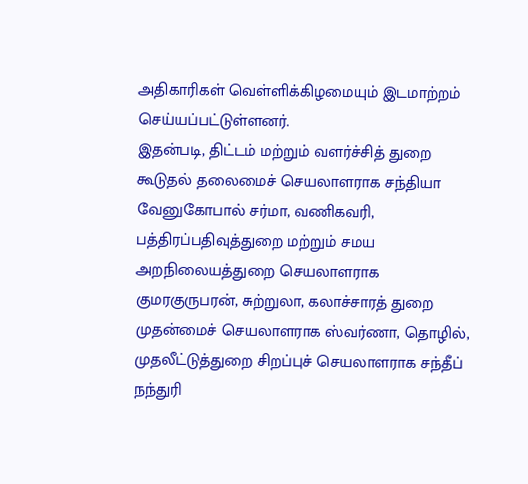அதிகாரிகள் வெள்ளிக்கிழமையும் இடமாற்றம் செய்யப்பட்டுள்ளனர்.
இதன்படி, திட்டம் மற்றும் வளர்ச்சித் துறை கூடுதல் தலைமைச் செயலாளராக சந்தியா வேனுகோபால் சர்மா, வணிகவரி, பத்திரப்பதிவுத்துறை மற்றும் சமய அறநிலையத்துறை செயலாளராக குமரகுருபரன், சுற்றுலா, கலாச்சாரத் துறை முதன்மைச் செயலாளராக ஸ்வர்ணா, தொழில், முதலீட்டுத்துறை சிறப்புச் செயலாளராக சந்தீப் நந்துரி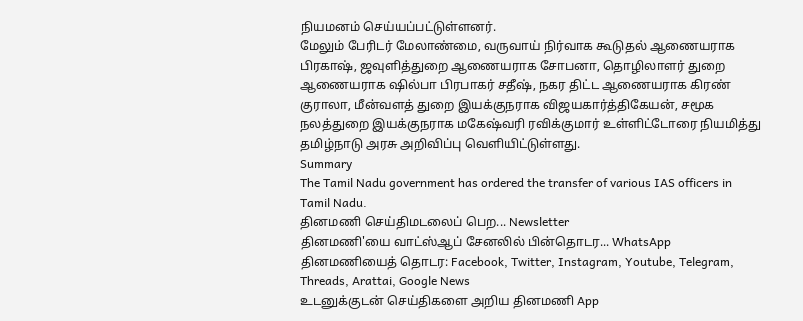நியமனம் செய்யப்பட்டுள்ளனர்.
மேலும் பேரிடர் மேலாண்மை, வருவாய் நிர்வாக கூடுதல் ஆணையராக பிரகாஷ், ஜவுளித்துறை ஆணையராக சோபனா, தொழிலாளர் துறை ஆணையராக ஷில்பா பிரபாகர் சதீஷ், நகர திட்ட ஆணையராக கிரண் குராலா, மீன்வளத் துறை இயக்குநராக விஜயகார்த்திகேயன், சமூக நலத்துறை இயக்குநராக மகேஷ்வரி ரவிக்குமார் உள்ளிட்டோரை நியமித்து தமிழ்நாடு அரசு அறிவிப்பு வெளியிட்டுள்ளது.
Summary
The Tamil Nadu government has ordered the transfer of various IAS officers in Tamil Nadu.
தினமணி செய்திமடலைப் பெற... Newsletter
தினமணி'யை வாட்ஸ்ஆப் சேனலில் பின்தொடர... WhatsApp
தினமணியைத் தொடர: Facebook, Twitter, Instagram, Youtube, Telegram, Threads, Arattai, Google News
உடனுக்குடன் செய்திகளை அறிய தினமணி App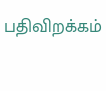பதிவிறக்கம்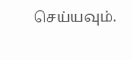செய்யவும்.